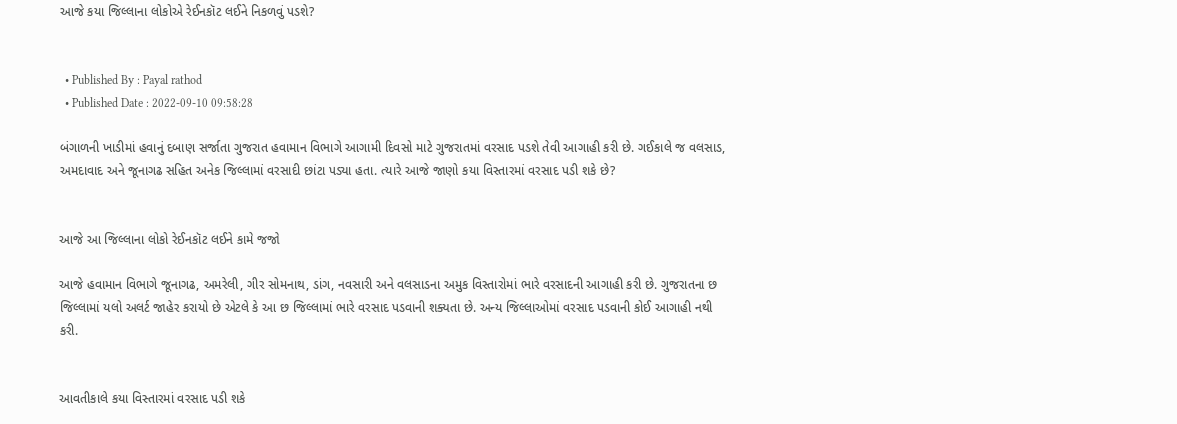આજે કયા જિલ્લાના લોકોએ રેઈનકૉટ લઈને નિકળવું પડશે?


  • Published By : Payal rathod
  • Published Date : 2022-09-10 09:58:28

બંગાળની ખાડીમાં હવાનું દબાણ સર્જાતા ગુજરાત હવામાન વિભાગે આગામી દિવસો માટે ગુજરાતમાં વરસાદ પડશે તેવી આગાહી કરી છે. ગઈકાલે જ વલસાડ, અમદાવાદ અને જૂનાગઢ સહિત અનેક જિલ્લામાં વરસાદી છાંટા પડ્યા હતા. ત્યારે આજે જાણો કયા વિસ્તારમાં વરસાદ પડી શકે છે?


આજે આ જિલ્લાના લોકો રેઈનકૉટ લઈને કામે જજો

આજે હવામાન વિભાગે જૂનાગઢ, અમરેલી, ગીર સોમનાથ, ડાંગ, નવસારી અને વલસાડના અમુક વિસ્તારોમાં ભારે વરસાદની આગાહી કરી છે. ગુજરાતના છ જિલ્લામાં યલો અલર્ટ જાહેર કરાયો છે એટલે કે આ છ જિલ્લામાં ભારે વરસાદ પડવાની શક્યતા છે. અન્ય જિલ્લાઓમાં વરસાદ પડવાની કોઈ આગાહી નથી કરી.


આવતીકાલે કયા વિસ્તારમાં વરસાદ પડી શકે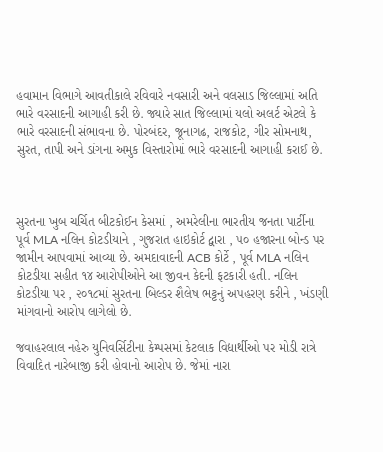હવામાન વિભાગે આવતીકાલે રવિવારે નવસારી અને વલસાડ જિલ્લામાં અતિ ભારે વરસાદની આગાહી કરી છે. જ્યારે સાત જિલ્લામાં યલો અલર્ટ એટલે કે ભારે વરસાદની સંભાવના છે. પોરબંદર, જૂનાગઢ, રાજકોટ, ગીર સોમનાથ, સુરત, તાપી અને ડાંગના અમુક વિસ્તારોમાં ભારે વરસાદની આગાહી કરાઈ છે.



સુરતના ખુબ ચર્ચિત બીટકોઈન કેસમાં , અમરેલીના ભારતીય જનતા પાર્ટીના પૂર્વ MLA નલિન કોટડીયાને , ગુજરાત હાઇકોર્ટ દ્વારા , ૫૦ હજારના બોન્ડ પર જામીન આપવામાં આવ્યા છે. અમદાવાદની ACB કોર્ટે , પૂર્વ MLA નલિન કોટડીયા સહીત ૧૪ આરોપીઓને આ જીવન કેદની ફટકારી હતી. નલિન કોટડીયા પર , ૨૦૧૮માં સુરતના બિલ્ડર શૈલેષ ભટ્ટનું અપહરણ કરીને , ખંડણી માંગવાનો આરોપ લાગેલો છે.

જવાહરલાલ નહેરુ યુનિવર્સિટીના કેમ્પસમાં કેટલાક વિદ્યાર્થીઓ પર મોડી રાત્રે વિવાદિત નારેબાજી કરી હોવાનો આરોપ છે. જેમાં નારા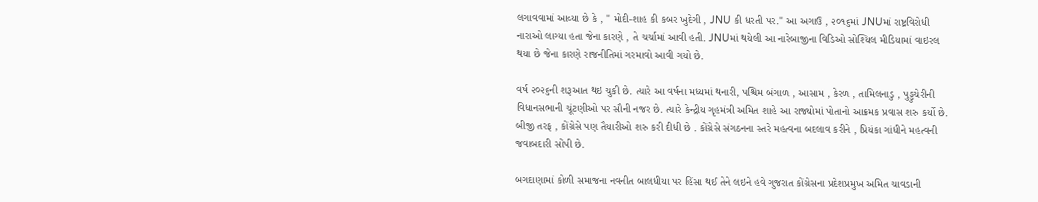લગાવવામાં આવ્યા છે કે , " મોદી-શાહ કી કબર ખુદેગી , JNU કી ધરતી પર." આ અગાઉ , ૨૦૧૬માં JNUમાં રાષ્ટ્રવિરોધી નારાઓ લાગ્યા હતા જેના કારણે , તે ચર્ચામાં આવી હતી. JNUમાં થયેલી આ નારેબાજીના વિડિઓ સોશ્યિલ મીડિયામાં વાઇરલ થયા છે જેના કારણે રાજનીતિમાં ગરમાવો આવી ગયો છે.

વર્ષ ૨૦૨૬ની શરૂઆત થઇ ચુકી છે. ત્યારે આ વર્ષના મધ્યમાં થનારી, પશ્ચિમ બંગાળ , આસામ , કેરળ , તામિલનાડુ , પુડ્ડુચેરીની વિધાનસભાની ચૂંટણીઓ પર સૌની નજર છે. ત્યારે કેન્દ્રીય ગૃહમંત્રી અમિત શાહે આ રાજ્યોમાં પોતાનો આક્રમક પ્રવાસ શરુ કર્યો છે. બીજી તરફ , કોંગ્રેસે પણ તૈયારીઓ શરુ કરી દીધી છે . કોંગ્રેસે સંગઠનના સ્તરે મહત્વના બદલાવ કરીને , પ્રિયંકા ગાંધીને મહત્વની જવાબદારી સોંપી છે.

બગદાણામાં કોળી સમાજના નવનીત બાલધીયા પર હિંસા થઈ તેને લઇને હવે ગુજરાત કોંગ્રેસના પ્રદેશપ્રમુખ અમિત ચાવડાની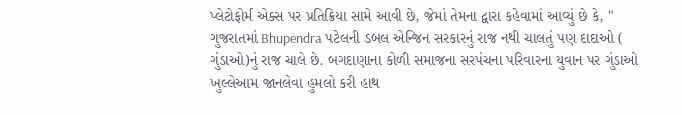પ્લેટોફોર્મ એક્સ પર પ્રતિક્રિયા સામે આવી છે, જેમાં તેમના દ્વારા કહેવામાં આવ્યું છે કે, " ગુજરાતમાં Bhupendra પટેલની ડબલ એન્જિન સરકારનું રાજ નથી ચાલતું પણ દાદાઓ ( ગુંડાઓ)નું રાજ ચાલે છે. બગદાણાના કોળી સમાજના સરપંચના પરિવારના યુવાન પર ગુંડાઓ ખુલ્લેઆમ જાનલેવા હુમલો કરી હાથ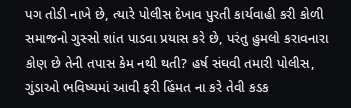પગ તોડી નાખે છે, ત્યારે પોલીસ દેખાવ પુરતી કાર્યવાહી કરી કોળી સમાજનો ગુસ્સો શાંત પાડવા પ્રયાસ કરે છે, પરંતુ હુમલો કરાવનારા કોણ છે તેની તપાસ કેમ નથી થતી? હર્ષ સંઘવી તમારી પોલીસ, ગુંડાઓ ભવિષ્યમાં આવી ફરી હિંમત ના કરે તેવી કડક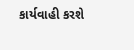કાર્યવાહી કરશે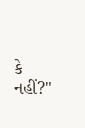કે નહીં?"